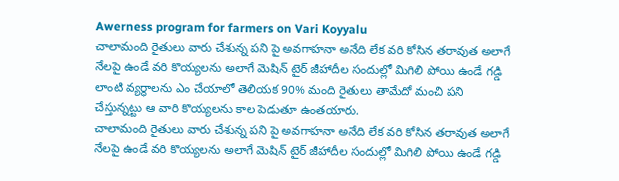Awerness program for farmers on Vari Koyyalu
చాలామంది రైతులు వారు చేశున్న పని పై అవగాహనా అనేది లేక వరి కోసిన తరావుత అలాగే నేలపై ఉండే వరి కొయ్యలను అలాగే మెషిన్ టైర్ జీహాదీల సందుల్లో మిగిలి పోయి ఉండే గడ్డి లాంటి వ్యర్ధాలను ఎం చేయాలో తెలియక 90% మంది రైతులు తామేదో మంచి పని చేస్తున్నట్టు ఆ వారి కొయ్యలను కాల పెడుతూ ఉంతయారు.
చాలామంది రైతులు వారు చేశున్న పని పై అవగాహనా అనేది లేక వరి కోసిన తరావుత అలాగే నేలపై ఉండే వరి కొయ్యలను అలాగే మెషిన్ టైర్ జీహాదీల సందుల్లో మిగిలి పోయి ఉండే గడ్డి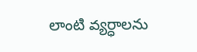లాంటి వ్యర్ధాలను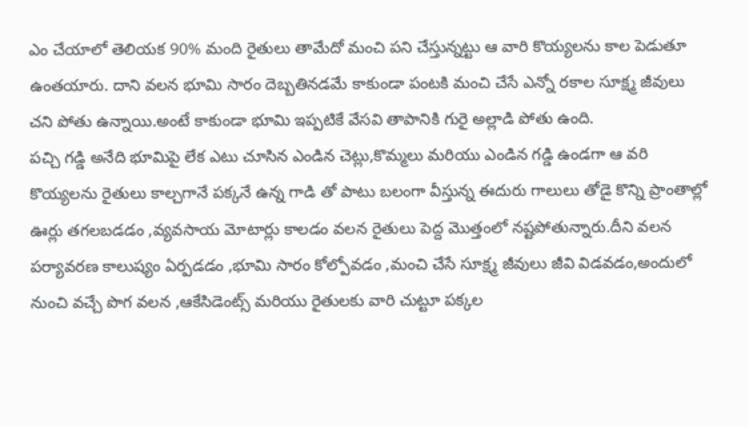ఎం చేయాలో తెలియక 90% మంది రైతులు తామేదో మంచి పని చేస్తున్నట్టు ఆ వారి కొయ్యలను కాల పెడుతూ ఉంతయారు. దాని వలన భూమి సారం దెబ్బతినడమే కాకుండా పంటకి మంచి చేసే ఎన్నో రకాల సూక్ష్మ జీవులు చని పోతు ఉన్నాయి.అంటే కాకుండా భూమి ఇప్పటికే వేసవి తాపానికి గురై అల్లాడి పోతు ఉంది.
పచ్చి గడ్డి అనేది భూమిపై లేక ఎటు చూసిన ఎండిన చెట్లు,కొమ్మలు మరియు ఎండిన గడ్డి ఉండగా ఆ వరి కొయ్యలను రైతులు కాల్చగానే పక్కనే ఉన్న గాడి తో పాటు బలంగా వీస్తున్న ఈదురు గాలులు తోడై కొన్ని ప్రాంతాల్లో ఊర్లు తగలబడడం ,వ్యవసాయ మోటార్లు కాలడం వలన రైతులు పెద్ద మొత్తంలో నష్టపోతున్నారు.దీని వలన పర్యావరణ కాలుష్యం ఏర్పడడం ,భూమి సారం కోల్పోవడం ,మంచి చేసే సూక్ష్మ జీవులు జీవి విడవడం,అందులో నుంచి వచ్చే పొగ వలన ,ఆకేసిడెంట్స్ మరియు రైతులకు వారి చుట్టూ పక్కల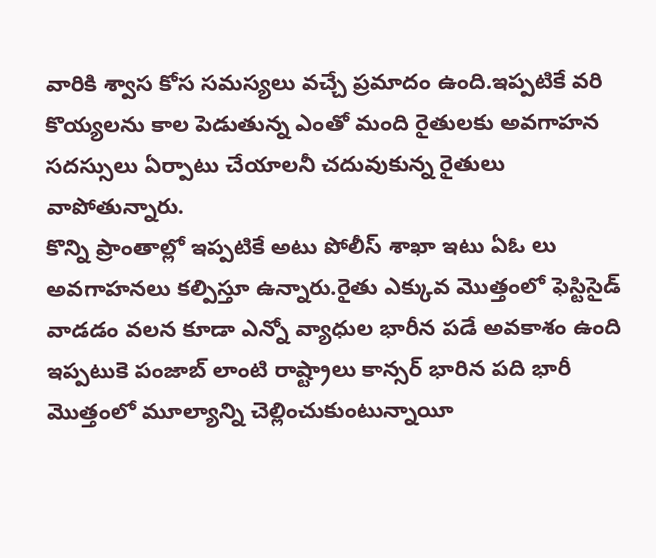వారికి శ్వాస కోస సమస్యలు వచ్చే ప్రమాదం ఉంది.ఇప్పటికే వరి కొయ్యలను కాల పెడుతున్న ఎంతో మంది రైతులకు అవగాహన సదస్సులు ఏర్పాటు చేయాలనీ చదువుకున్న రైతులు వాపోతున్నారు.
కొన్ని ప్రాంతాల్లో ఇప్పటికే అటు పోలీస్ శాఖా ఇటు ఏఓ లు అవగాహనలు కల్పిస్తూ ఉన్నారు.రైతు ఎక్కువ మొత్తంలో ఫెస్టిసైడ్ వాడడం వలన కూడా ఎన్నో వ్యాధుల భారీన పడే అవకాశం ఉంది ఇప్పటుకె పంజాబ్ లాంటి రాష్ట్రాలు కాన్సర్ భారిన పది భారీ మొత్తంలో మూల్యాన్ని చెల్లించుకుంటున్నాయీ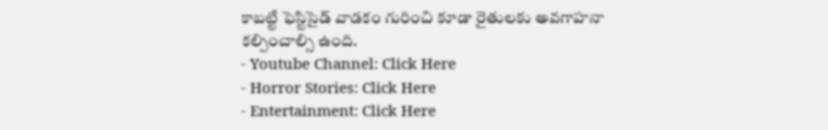కాబట్టి ఫెస్టిసైడ్ వాడకం గురించి కూడా రైతులకు అవగాహనా కల్పించాల్సి ఉంది.
- Youtube Channel: Click Here
- Horror Stories: Click Here
- Entertainment: Click Here